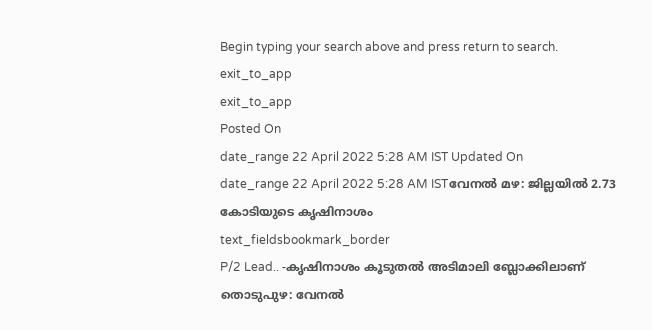Begin typing your search above and press return to search.
exit_to_app
exit_to_app
Posted On
date_range 22 April 2022 5:28 AM IST Updated On
date_range 22 April 2022 5:28 AM ISTവേനൽ മഴ: ജില്ലയിൽ 2.73 കോടിയുടെ കൃഷിനാശം
text_fieldsbookmark_border
P/2 Lead.. -കൃഷിനാശം കൂടുതൽ അടിമാലി ബ്ലോക്കിലാണ് തൊടുപുഴ: വേനൽ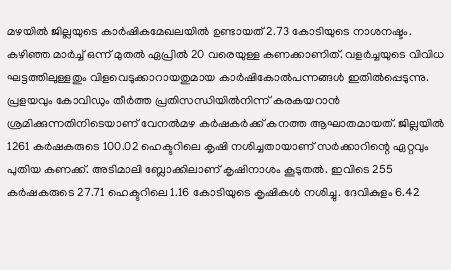മഴയിൽ ജില്ലയുടെ കാർഷികമേഖലയിൽ ഉണ്ടായത് 2.73 കോടിയുടെ നാശനഷ്ടം. കഴിഞ്ഞ മാർച്ച് ഒന്ന് മുതൽ ഏപ്രിൽ 20 വരെയുള്ള കണക്കാണിത്. വളർച്ചയുടെ വിവിധ ഘട്ടത്തിലുള്ളതും വിളവെടുക്കാറായതുമായ കാർഷികോൽപന്നങ്ങൾ ഇതിൽപ്പെടുന്നു. പ്രളയവും കോവിഡും തീർത്ത പ്രതിസന്ധിയിൽനിന്ന് കരകയറാൻ ശ്രമിക്കുന്നതിനിടെയാണ് വേനൽമഴ കർഷകർക്ക് കനത്ത ആഘാതമായത്. ജില്ലയിൽ 1261 കർഷകരുടെ 100.02 ഹെക്ടറിലെ കൃഷി നശിച്ചതായാണ് സർക്കാറിന്റെ ഏറ്റവും പുതിയ കണക്ക്. അടിമാലി ബ്ലോക്കിലാണ് കൃഷിനാശം കൂടുതൽ. ഇവിടെ 255 കർഷകരുടെ 27.71 ഹെക്ടറിലെ 1.16 കോടിയുടെ കൃഷികൾ നശിച്ചു. ദേവികുളം 6.42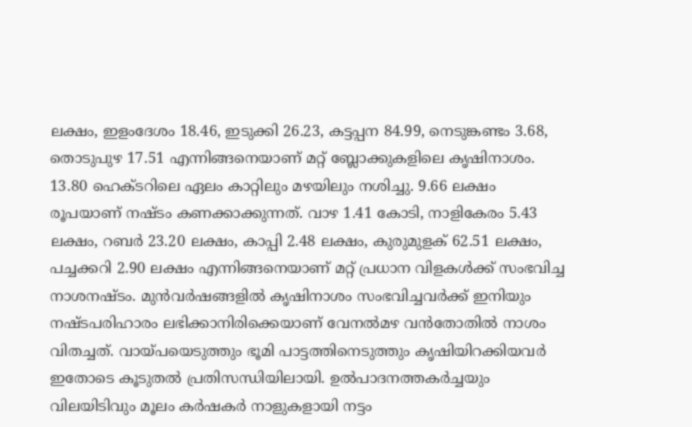ലക്ഷം, ഇളംദേശം 18.46, ഇടുക്കി 26.23, കട്ടപ്പന 84.99, നെടുങ്കണ്ടം 3.68, തൊടുപുഴ 17.51 എന്നിങ്ങനെയാണ് മറ്റ് ബ്ലോക്കുകളിലെ കൃഷിനാശം. 13.80 ഹെക്ടറിലെ ഏലം കാറ്റിലും മഴയിലും നശിച്ചു. 9.66 ലക്ഷം രൂപയാണ് നഷ്ടം കണക്കാക്കുന്നത്. വാഴ 1.41 കോടി, നാളികേരം 5.43 ലക്ഷം, റബർ 23.20 ലക്ഷം, കാപ്പി 2.48 ലക്ഷം, കുരുമുളക് 62.51 ലക്ഷം, പച്ചക്കറി 2.90 ലക്ഷം എന്നിങ്ങനെയാണ് മറ്റ് പ്രധാന വിളകൾക്ക് സംഭവിച്ച നാശനഷ്ടം. മുൻവർഷങ്ങളിൽ കൃഷിനാശം സംഭവിച്ചവർക്ക് ഇനിയും നഷ്ടപരിഹാരം ലഭിക്കാനിരിക്കെയാണ് വേനൽമഴ വൻതോതിൽ നാശം വിതച്ചത്. വായ്പയെടുത്തും ഭൂമി പാട്ടത്തിനെടുത്തും കൃഷിയിറക്കിയവർ ഇതോടെ കൂടുതൽ പ്രതിസന്ധിയിലായി. ഉൽപാദനത്തകർച്ചയും വിലയിടിവും മൂലം കർഷകർ നാളുകളായി നട്ടം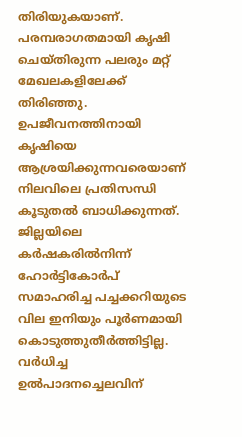തിരിയുകയാണ്. പരമ്പരാഗതമായി കൃഷി ചെയ്തിരുന്ന പലരും മറ്റ് മേഖലകളിലേക്ക് തിരിഞ്ഞു. ഉപജീവനത്തിനായി കൃഷിയെ ആശ്രയിക്കുന്നവരെയാണ് നിലവിലെ പ്രതിസന്ധി കൂടുതൽ ബാധിക്കുന്നത്. ജില്ലയിലെ കർഷകരിൽനിന്ന് ഹോർട്ടികോർപ് സമാഹരിച്ച പച്ചക്കറിയുടെ വില ഇനിയും പൂർണമായി കൊടുത്തുതീർത്തിട്ടില്ല. വർധിച്ച ഉൽപാദനച്ചെലവിന്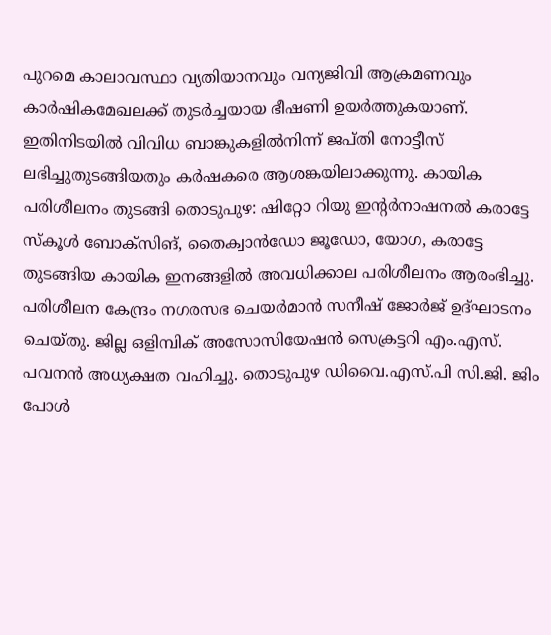പുറമെ കാലാവസ്ഥാ വ്യതിയാനവും വന്യജിവി ആക്രമണവും കാർഷികമേഖലക്ക് തുടർച്ചയായ ഭീഷണി ഉയർത്തുകയാണ്. ഇതിനിടയിൽ വിവിധ ബാങ്കുകളിൽനിന്ന് ജപ്തി നോട്ടീസ് ലഭിച്ചുതുടങ്ങിയതും കർഷകരെ ആശങ്കയിലാക്കുന്നു. കായിക പരിശീലനം തുടങ്ങി തൊടുപുഴ: ഷിറ്റോ റിയു ഇന്റർനാഷനൽ കരാട്ടേ സ്കൂൾ ബോക്സിങ്, തൈക്വാൻഡോ ജൂഡോ, യോഗ, കരാട്ടേ തുടങ്ങിയ കായിക ഇനങ്ങളിൽ അവധിക്കാല പരിശീലനം ആരംഭിച്ചു. പരിശീലന കേന്ദ്രം നഗരസഭ ചെയർമാൻ സനീഷ് ജോർജ് ഉദ്ഘാടനം ചെയ്തു. ജില്ല ഒളിമ്പിക് അസോസിയേഷൻ സെക്രട്ടറി എം.എസ്. പവനൻ അധ്യക്ഷത വഹിച്ചു. തൊടുപുഴ ഡിവൈ.എസ്.പി സി.ജി. ജിം പോൾ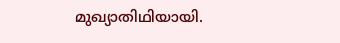മുഖ്യാതിഥിയായി.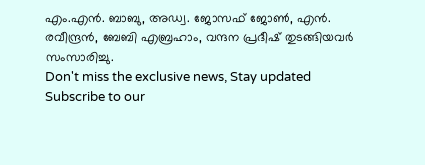എം.എൻ. ബാബു, അഡ്വ. ജോസഫ് ജോൺ, എൻ. രവീന്ദ്രൻ, ബേബി എബ്രഹാം, വന്ദന പ്രദീഷ് തുടങ്ങിയവർ സംസാരിച്ചു.
Don't miss the exclusive news, Stay updated
Subscribe to our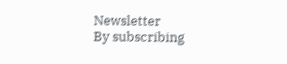Newsletter
By subscribing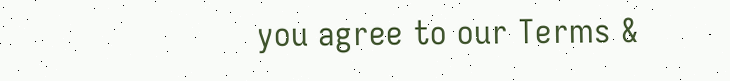you agree to our Terms &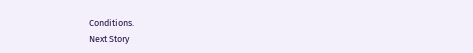Conditions.
Next Story